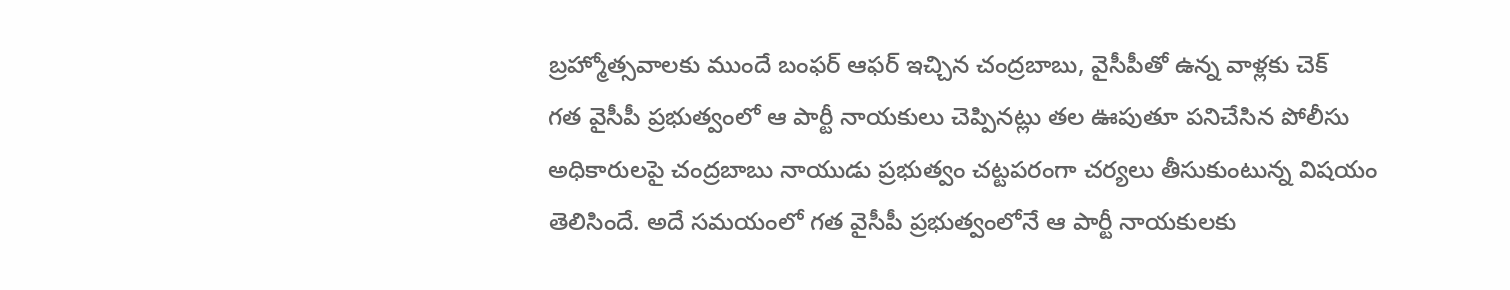బ్రహ్మోత్సవాలకు ముందే బంఫర్ ఆఫర్ ఇచ్చిన చంద్రబాబు, వైసీపీతో ఉన్న వాళ్లకు చెక్
గత వైసీపీ ప్రభుత్వంలో ఆ పార్టీ నాయకులు చెప్పినట్లు తల ఊపుతూ పనిచేసిన పోలీసు అధికారులపై చంద్రబాబు నాయుడు ప్రభుత్వం చట్టపరంగా చర్యలు తీసుకుంటున్న విషయం తెలిసిందే. అదే సమయంలో గత వైసీపీ ప్రభుత్వంలోనే ఆ పార్టీ నాయకులకు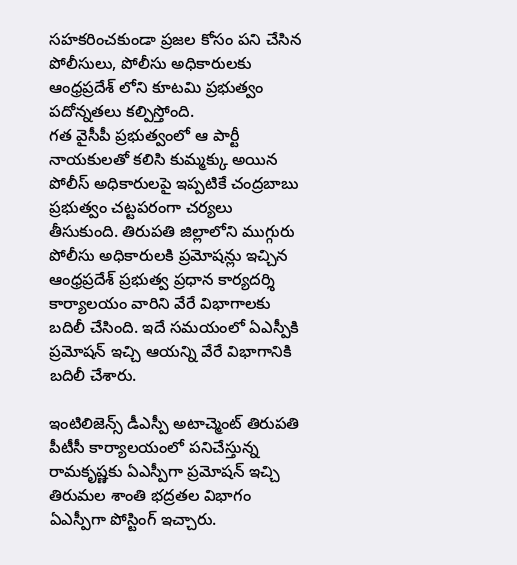సహకరించకుండా ప్రజల కోసం పని చేసిన పోలీసులు, పోలీసు అధికారులకు ఆంధ్రప్రదేశ్ లోని కూటమి ప్రభుత్వం పదోన్నతలు కల్పిస్తోంది.
గత వైసీపీ ప్రభుత్వంలో ఆ పార్టీ నాయకులతో కలిసి కుమ్మక్కు అయిన పోలీస్ అధికారులపై ఇప్పటికే చంద్రబాబు ప్రభుత్వం చట్టపరంగా చర్యలు తీసుకుంది. తిరుపతి జిల్లాలోని ముగ్గురు పోలీసు అధికారులకి ప్రమోషన్లు ఇచ్చిన ఆంధ్రప్రదేశ్ ప్రభుత్వ ప్రధాన కార్యదర్శి కార్యాలయం వారిని వేరే విభాగాలకు బదిలీ చేసింది. ఇదే సమయంలో ఏఎస్పీకి ప్రమోషన్ ఇచ్చి ఆయన్ని వేరే విభాగానికి బదిలీ చేశారు.

ఇంటిలిజెన్స్ డీఎస్పీ అటాచ్మెంట్ తిరుపతి పీటీసీ కార్యాలయంలో పనిచేస్తున్న రామకృష్ణకు ఏఎస్పీగా ప్రమోషన్ ఇచ్చి తిరుమల శాంతి భద్రతల విభాగం ఏఎస్పీగా పోస్టింగ్ ఇచ్చారు.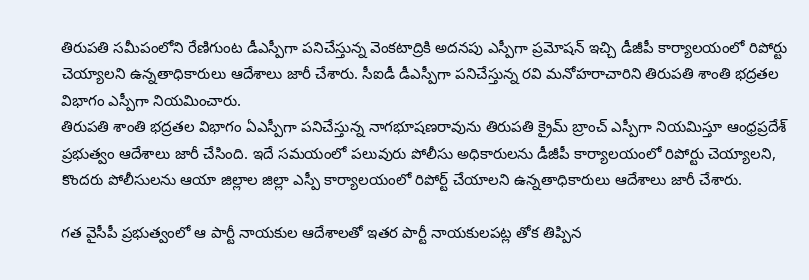తిరుపతి సమీపంలోని రేణిగుంట డీఎస్పీగా పనిచేస్తున్న వెంకటాద్రికి అదనపు ఎస్పీగా ప్రమోషన్ ఇచ్చి డీజీపీ కార్యాలయంలో రిపోర్టు చెయ్యాలని ఉన్నతాధికారులు ఆదేశాలు జారీ చేశారు. సీఐడీ డీఎస్పీగా పనిచేస్తున్న రవి మనోహరాచారిని తిరుపతి శాంతి భద్రతల విభాగం ఎస్పీగా నియమించారు.
తిరుపతి శాంతి భద్రతల విభాగం ఏఎస్పీగా పనిచేస్తున్న నాగభూషణరావును తిరుపతి క్రైమ్ బ్రాంచ్ ఎస్పీగా నియమిస్తూ ఆంధ్రప్రదేశ్ ప్రభుత్వం ఆదేశాలు జారీ చేసింది. ఇదే సమయంలో పలువురు పోలీసు అధికారులను డీజీపీ కార్యాలయంలో రిపోర్టు చెయ్యాలని, కొందరు పోలీసులను ఆయా జిల్లాల జిల్లా ఎస్పీ కార్యాలయంలో రిపోర్ట్ చేయాలని ఉన్నతాధికారులు ఆదేశాలు జారీ చేశారు.

గత వైసీపీ ప్రభుత్వంలో ఆ పార్టీ నాయకుల ఆదేశాలతో ఇతర పార్టీ నాయకులపట్ల తోక తిప్పిన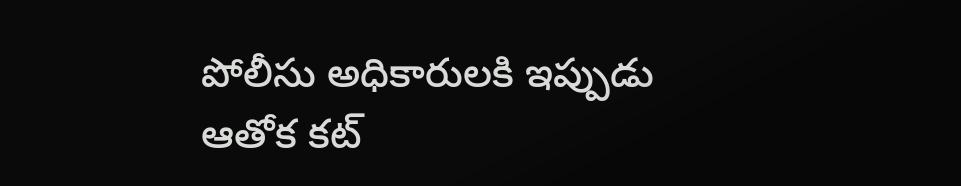పోలీసు అధికారులకి ఇప్పుడు ఆతోక కట్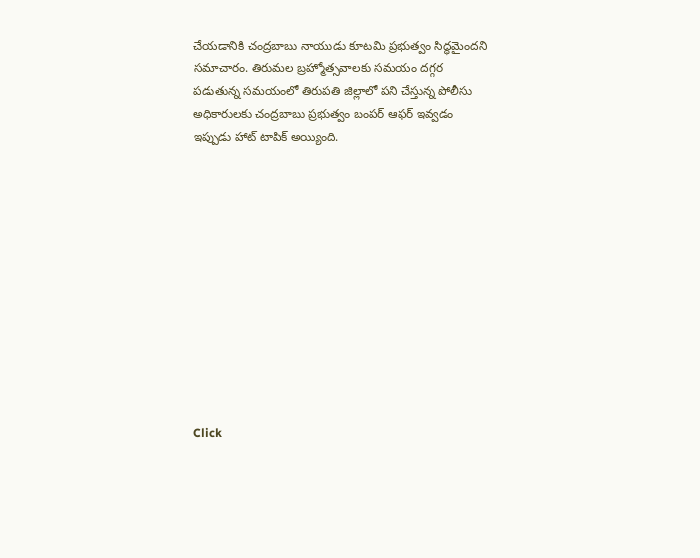చేయడానికి చంద్రబాబు నాయుడు కూటమి ప్రభుత్వం సిద్ధమైందని సమాచారం. తిరుమల బ్రహ్మోత్సవాలకు సమయం దగ్గర పడుతున్న సమయంలో తిరుపతి జిల్లాలో పని చేస్తున్న పోలీసు అధికారులకు చంద్రబాబు ప్రభుత్వం బంపర్ ఆఫర్ ఇవ్వడం ఇప్పుడు హాట్ టాపిక్ అయ్యింది.












Click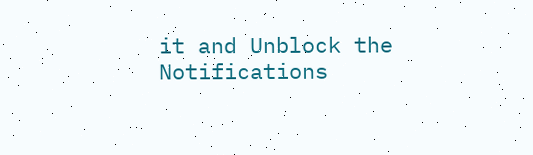it and Unblock the Notifications